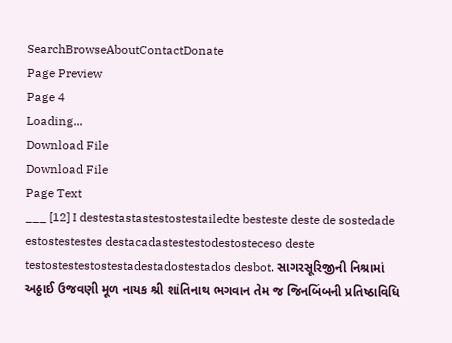SearchBrowseAboutContactDonate
Page Preview
Page 4
Loading...
Download File
Download File
Page Text
___ [12] I destestastastestostestailedte besteste deste de sostedade estostestestes destacadastestestodestosteceso deste testostestestostestadestadostestados desbot. સાગરસૂરિજીની નિશ્રામાં અઠ્ઠાઈ ઉજવણી મૂળ નાયક શ્રી શાંતિનાથ ભગવાન તેમ જ જિનબિંબની પ્રતિષ્ઠાવિધિ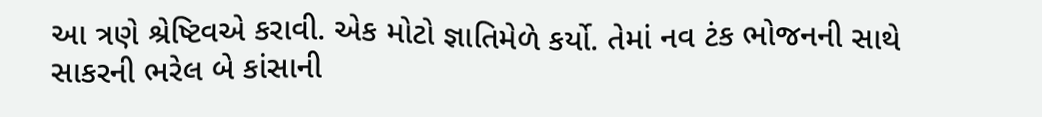આ ત્રણે શ્રેષ્ટિવએ કરાવી. એક મોટો જ્ઞાતિમેળે કર્યો. તેમાં નવ ટંક ભોજનની સાથે સાકરની ભરેલ બે કાંસાની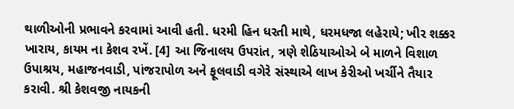થાળીઓની પ્રભાવને કરવામાં આવી હતી. ધરમી હિન ધરતી માથે, ધરમધજા લહેરાયે; ખીર શક્કર ખારાય, કાયમ ના કેશવ રખેં. [4] આ જિનાલય ઉપરાંત, ત્રણે શેઠિયાઓએ બે માળને વિશાળ ઉપાશ્રય, મહાજનવાડી, પાંજરાપોળ અને ફૂલવાડી વગેરે સંસ્થાએ લાખ કેરીઓ ખર્ચીને તૈયાર કરાવી. શ્રી કેશવજી નાયકની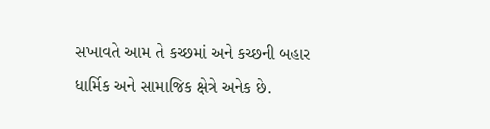સખાવતે આમ તે કચ્છમાં અને કચ્છની બહાર ધાર્મિક અને સામાજિક ક્ષેત્રે અનેક છે.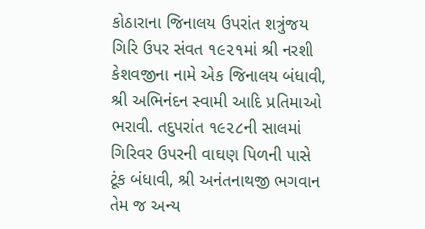કોઠારાના જિનાલય ઉપરાંત શત્રુંજય ગિરિ ઉપર સંવત ૧૯૨૧માં શ્રી નરશી કેશવજીના નામે એક જિનાલય બંધાવી, શ્રી અભિનંદન સ્વામી આદિ પ્રતિમાઓ ભરાવી. તદુપરાંત ૧૯૨૮ની સાલમાં ગિરિવર ઉપરની વાઘણ પિળની પાસે ટૂંક બંધાવી, શ્રી અનંતનાથજી ભગવાન તેમ જ અન્ય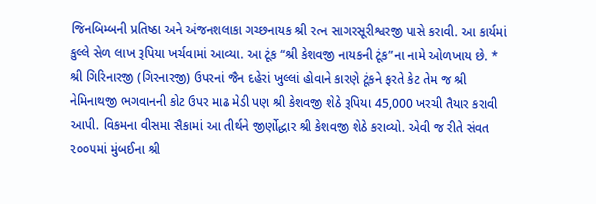જિનબિમ્બની પ્રતિષ્ઠા અને અંજનશલાકા ગચ્છનાયક શ્રી રત્ન સાગરસૂરીશ્વરજી પાસે કરાવી. આ કાર્યમાં કુલ્લે સેળ લાખ રૂપિયા ખર્ચવામાં આવ્યા. આ ટૂંક “શ્રી કેશવજી નાયકની ટૂંક”ના નામે ઓળખાય છે. * શ્રી ગિરિનારજી (ગિરનારજી) ઉપરનાં જૈન દહેરાં ખુલ્લાં હોવાને કારણે ટૂંકને ફરતે કેટ તેમ જ શ્રી નેમિનાથજી ભગવાનની કોટ ઉપર માઢ મેડી પણ શ્રી કેશવજી શેઠે રૂપિયા 45,000 ખરચી તૈયાર કરાવી આપી. વિકમના વીસમા સૈકામાં આ તીર્થને જીર્ણોદ્ધાર શ્રી કેશવજી શેઠે કરાવ્યો. એવી જ રીતે સંવત ૨૦૦૫માં મુંબઈના શ્રી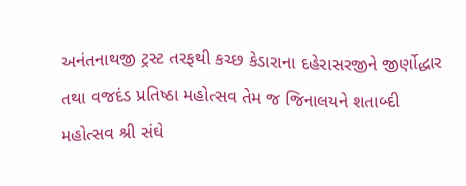અનંતનાથજી ટ્રસ્ટ તરફથી કચ્છ કેડારાના દહેરાસરજીને જીર્ણોદ્ધાર તથા વજદંડ પ્રતિષ્ઠા મહોત્સવ તેમ જ જિનાલયને શતાબ્દી મહોત્સવ શ્રી સંઘે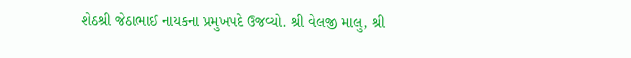શેઠશ્રી જેઠાભાઈ નાયકના પ્રમુખપદે ઉજવ્યો. શ્રી વેલજી માલુ, શ્રી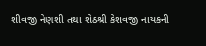શીવજી નેણશી તથા શેઠશ્રી કેશવજી નાયકની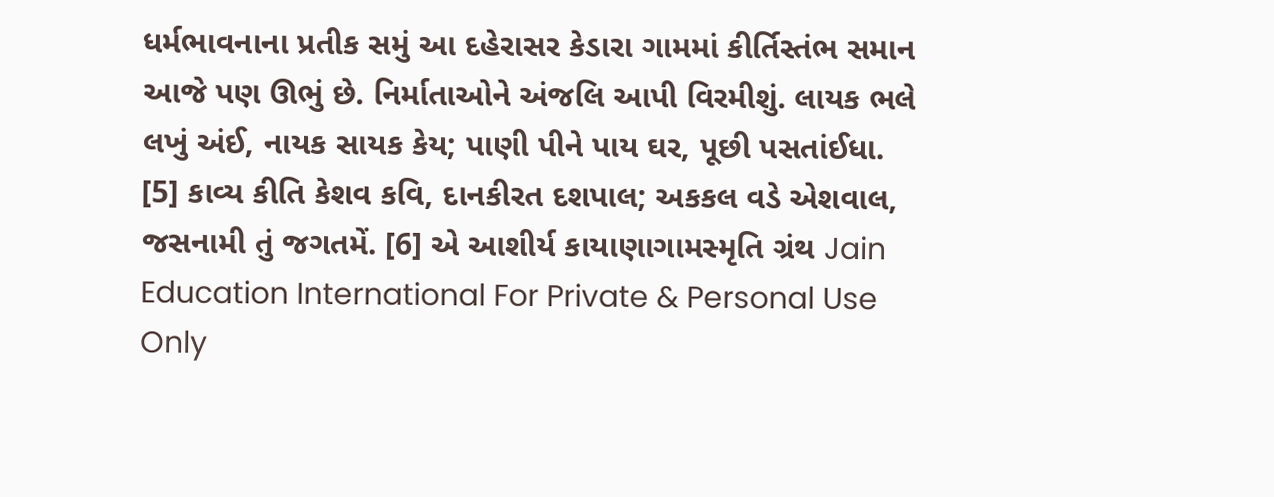ધર્મભાવનાના પ્રતીક સમું આ દહેરાસર કેડારા ગામમાં કીર્તિસ્તંભ સમાન આજે પણ ઊભું છે. નિર્માતાઓને અંજલિ આપી વિરમીશું. લાયક ભલે લખું અંઈ, નાયક સાયક કેય; પાણી પીને પાય ઘર, પૂછી પસતાંઈધા. [5] કાવ્ય કીતિ કેશવ કવિ, દાનકીરત દશપાલ; અકકલ વડે એશવાલ, જસનામી તું જગતમેં. [6] એ આશીર્ય કાયાણાગામસ્મૃતિ ગ્રંથ Jain Education International For Private & Personal Use Only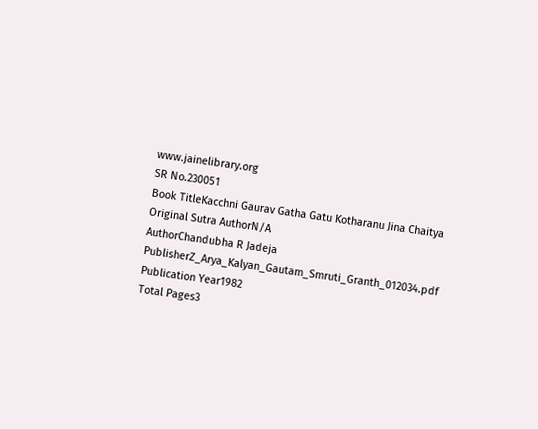www.jainelibrary.org
SR No.230051
Book TitleKacchni Gaurav Gatha Gatu Kotharanu Jina Chaitya
Original Sutra AuthorN/A
AuthorChandubha R Jadeja
PublisherZ_Arya_Kalyan_Gautam_Smruti_Granth_012034.pdf
Publication Year1982
Total Pages3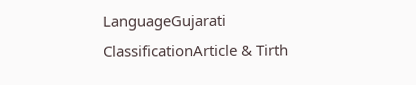LanguageGujarati
ClassificationArticle & Tirth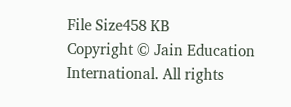File Size458 KB
Copyright © Jain Education International. All rights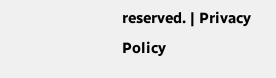reserved. | Privacy Policy